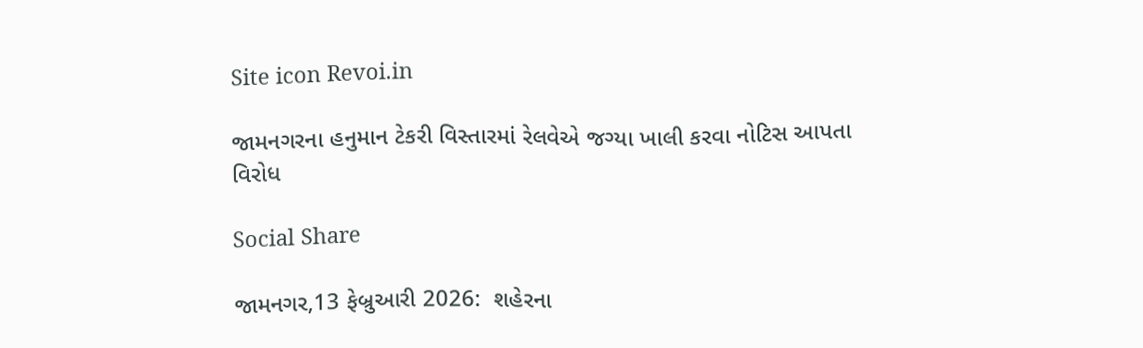Site icon Revoi.in

જામનગરના હનુમાન ટેકરી વિસ્તારમાં રેલવેએ જગ્યા ખાલી કરવા નોટિસ આપતા વિરોધ

Social Share

જામનગર,13 ફેબ્રુઆરી 2026:  શહેરના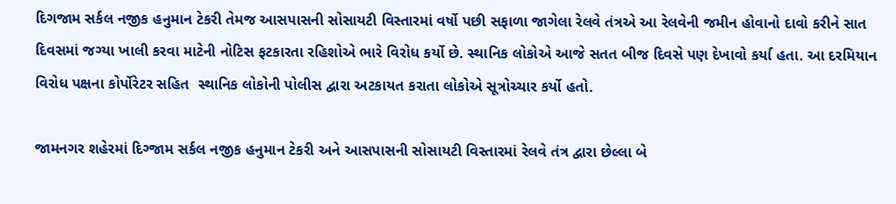દિગજામ સર્કલ નજીક હનુમાન ટેકરી તેમજ આસપાસની સોસાયટી વિસ્તારમાં વર્ષો પછી સફાળા જાગેલા રેલવે તંત્રએ આ રેલવેની જમીન હોવાનો દાવો કરીને સાત દિવસમાં જગ્યા ખાલી કરવા માટેની નોટિસ ફટકારતા રહિશોએ ભારે વિરોધ કર્યો છે. સ્થાનિક લોકોએ આજે સતત બીજ દિવસે પણ દેખાવો કર્યા હતા. આ દરમિયાન વિરોધ પક્ષના કોર્પોરેટર સહિત  સ્થાનિક લોકોની પોલીસ દ્વારા અટકાયત કરાતા લોકોએ સૂત્રોચ્ચાર કર્યો હતો.

જામનગર શહેરમાં દિગ્જામ સર્કલ નજીક હનુમાન ટેકરી અને આસપાસની સોસાયટી વિસ્તારમાં રેલવે તંત્ર દ્વારા છેલ્લા બે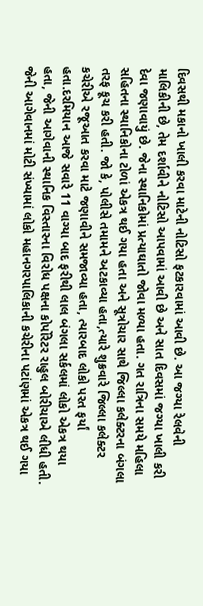દિવસથી મકાનો ખાલી કરવા માટેની નોટિસો ફટકારવામાં આવી છે. આ જગ્યા રેલવેની માલિકીની છે, તેમ દર્શાવીને નોટિસો આપવામાં આવી છે અને સાત દિવસમાં જગ્યા ખાલી કરી દેવા જણાવાયું છે. જેના સ્થાનિકોમાં પ્રત્યાઘાતો જોવા મળ્યા હતા. ગત રાત્રિના સમયે મહિલા સહિતના સ્થાનિકોના ટોળાં એકત્ર થઈ ગયા હતા અને સૂત્રોચાર સાથે જિલ્લા કલેક્ટરના બંગલા તરફ કૂચ કરી હતી. જો કે, પોલીસે તમામને અટકાવ્યા હતા,ત્યારે શુક્રવારે જિલ્લા કલેક્ટર કચેરીએ રજૂઆત કરવા માટે જણાવીને સમજાવ્યા હતા, ત્યારબાદ લોકો પરત ફર્યાં હતા.દરમિયાન આજે સવારે 11 વાગ્યા બાદ ફરીથી લાલ બંગલા સર્કલમાં લોકો એકત્ર થયા હતા, જેની આગેવાની સ્થાનિક વિસ્તારના વિરોધ પક્ષના કોર્પોરેટર રાહુલ બોરીચાએ લીધી હતી. જેની આગેવાનમાં મોટી સંખ્યામાં લોકો મહાનગરપાલિકાની કચેરીના પટાંણમાં એકત્ર થઈ ગયા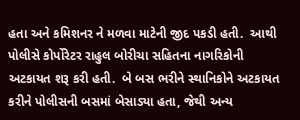હતા અને કમિશનર ને મળવા માટેની જીદ પકડી હતી.  આથી પોલીસે કોર્પોરેટર રાહુલ બોરીચા સહિતના નાગરિકોની અટકાયત શરૂ કરી હતી.  બે બસ ભરીને સ્થાનિકોને અટકાયત કરીને પોલીસની બસમાં બેસાડ્યા હતા, જેથી અન્ય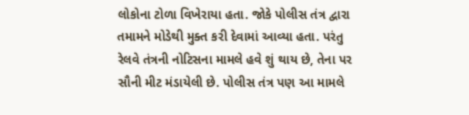લોકોના ટોળા વિખેરાયા હતા. જોકે પોલીસ તંત્ર દ્વારા તમામને મોડેથી મુક્ત કરી દેવામાં આવ્યા હતા. પરંતુ રેલવે તંત્રની નોટિસના મામલે હવે શું થાય છે, તેના પર સૌની મીટ મંડાયેલી છે. પોલીસ તંત્ર પણ આ મામલે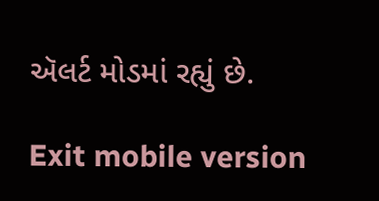ઍલર્ટ મોડમાં રહ્યું છે.

Exit mobile version